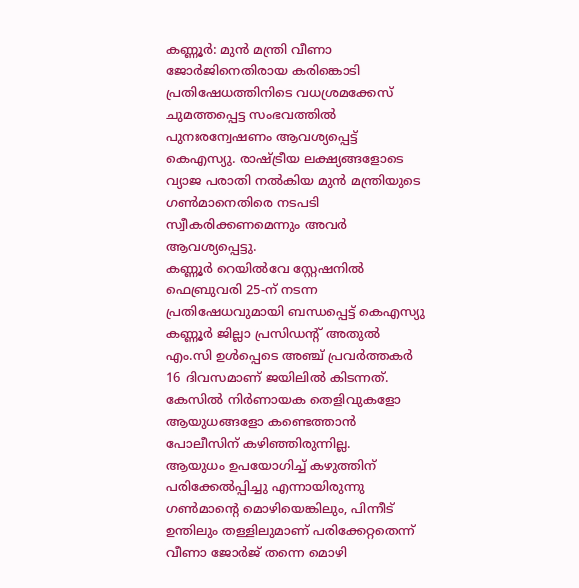കണ്ണൂർ: മുൻ മന്ത്രി വീണാ ജോർജിനെതിരായ കരിങ്കൊടി പ്രതിഷേധത്തിനിടെ വധശ്രമക്കേസ് ചുമത്തപ്പെട്ട സംഭവത്തിൽ പുനഃരന്വേഷണം ആവശ്യപ്പെട്ട് കെഎസ്യു. രാഷ്ട്രീയ ലക്ഷ്യങ്ങളോടെ വ്യാജ പരാതി നൽകിയ മുൻ മന്ത്രിയുടെ ഗൺമാനെതിരെ നടപടി സ്വീകരിക്കണമെന്നും അവർ ആവശ്യപ്പെട്ടു.
കണ്ണൂർ റെയിൽവേ സ്റ്റേഷനിൽ ഫെബ്രുവരി 25-ന് നടന്ന പ്രതിഷേധവുമായി ബന്ധപ്പെട്ട് കെഎസ്യു കണ്ണൂർ ജില്ലാ പ്രസിഡന്റ് അതുൽ എം.സി ഉൾപ്പെടെ അഞ്ച് പ്രവർത്തകർ 16 ദിവസമാണ് ജയിലിൽ കിടന്നത്. കേസിൽ നിർണായക തെളിവുകളോ ആയുധങ്ങളോ കണ്ടെത്താൻ പോലീസിന് കഴിഞ്ഞിരുന്നില്ല.
ആയുധം ഉപയോഗിച്ച് കഴുത്തിന് പരിക്കേൽപ്പിച്ചു എന്നായിരുന്നു ഗൺമാന്റെ മൊഴിയെങ്കിലും, പിന്നീട് ഉന്തിലും തള്ളിലുമാണ് പരിക്കേറ്റതെന്ന് വീണാ ജോർജ് തന്നെ മൊഴി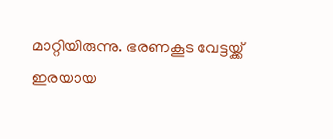മാറ്റിയിരുന്നു. ഭരണകൂട വേട്ടയ്ക്ക് ഇരയായ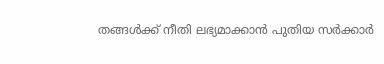തങ്ങൾക്ക് നീതി ലഭ്യമാക്കാൻ പുതിയ സർക്കാർ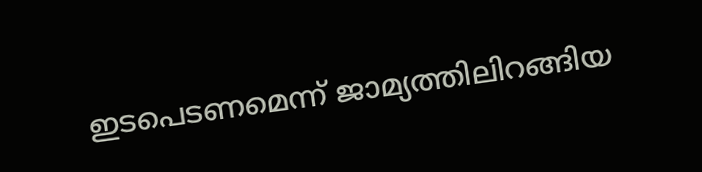ഇടപെടണമെന്ന് ജാമ്യത്തിലിറങ്ങിയ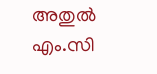അതുൽ എം.സി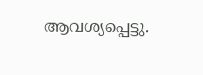ആവശ്യപ്പെട്ടു.